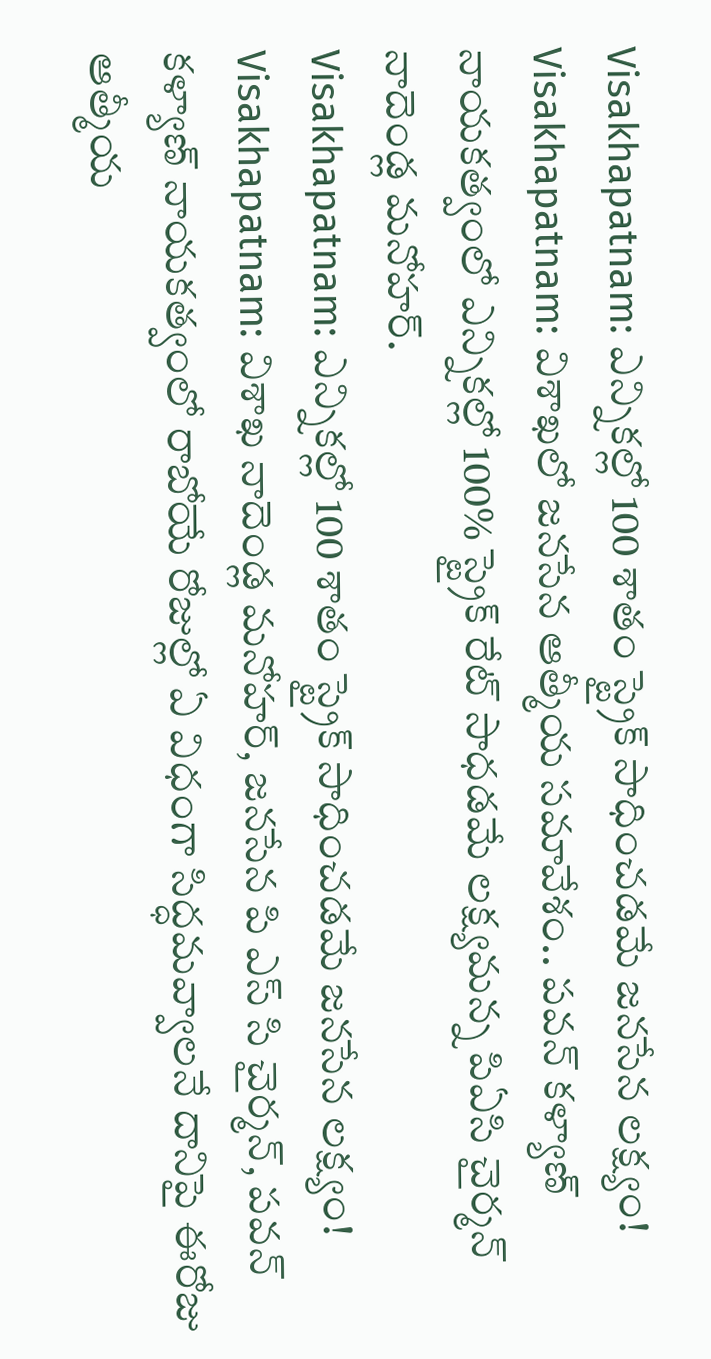Visakhapatnam: ఎన్నికల్లో 100 శాతం స్ట్రైక్ సాధించడమే జనసేన లక్ష్యం!
Visakhapatnam: విశాఖలో జనసేన ఆత్మీయ సమావేశం.. పవన్ కళ్యాణ్ నాయకత్వంలో ఎన్నికల్లో 100% స్ట్రైక్ రేట్ సాధడమే లక్ష్యమన్న పిఏసి చైర్మన్ నాదెండ్ల మనోహర్.
Visakhapatnam: ఎన్నికల్లో 100 శాతం స్ట్రైక్ సాధించడమే జనసేన లక్ష్యం!
Visakhapatnam: విశాఖ నాదెండ్ల మనోహర్, జనసేన పి ఎస్ సి చైర్మన్, పవన్ కళ్యాణ్ నాయకత్వంలో రాబోయే రోజుల్లో ఏ విధంగా సిద్ధమవ్వాలనే దానిపై ఈరోజు ఆత్మీయ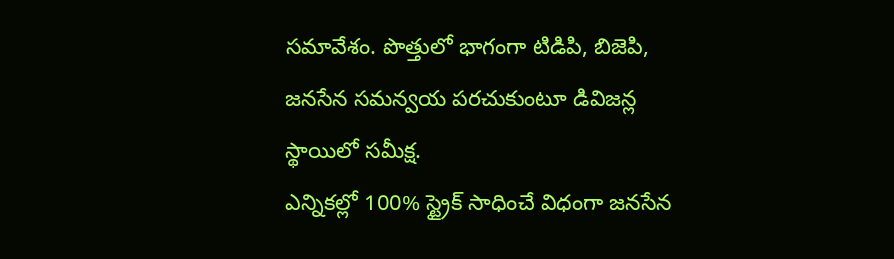సమావేశం. పొత్తులో భాగంగా టిడిపి, బిజెపి, జనసేన సమన్వయ పరచుకుంటూ డివిజన్ల స్థాయిలో సమీక్ష.
ఎన్నికల్లో 100% స్ట్రైక్ సాధించే విధంగా జనసేన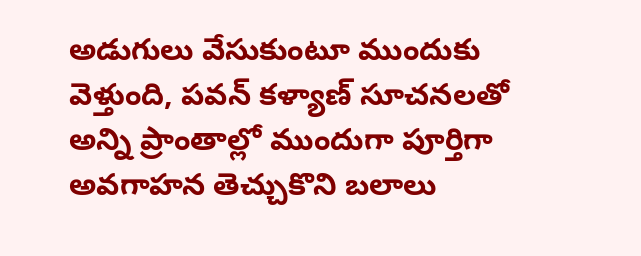అడుగులు వేసుకుంటూ ముందుకు వెళ్తుంది, పవన్ కళ్యాణ్ సూచనలతో అన్ని ప్రాంతాల్లో ముందుగా పూర్తిగా అవగాహన తెచ్చుకొని బలాలు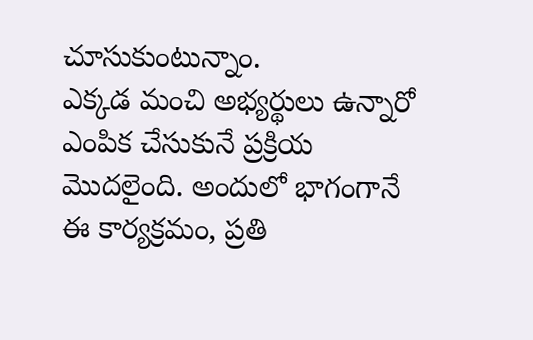చూసుకుంటున్నాం.
ఎక్కడ మంచి అభ్యర్థులు ఉన్నారో ఎంపిక చేసుకునే ప్రక్రియ మొదలైంది. అందులో భాగంగానే ఈ కార్యక్రమం, ప్రతి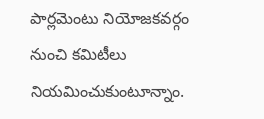పార్లమెంటు నియోజకవర్గం నుంచి కమిటీలు నియమించుకుంటూన్నాం.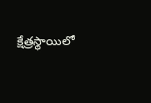క్షేత్రస్థాయిలో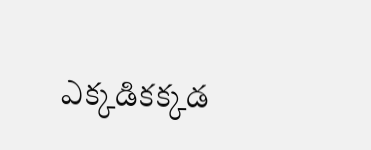ఎక్కడికక్కడ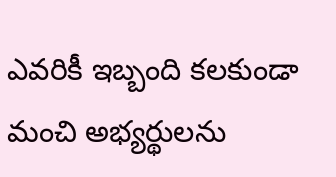ఎవరికీ ఇబ్బంది కలకుండా మంచి అభ్యర్థులను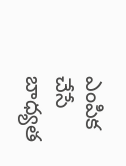ఎంపిక చేసే బాధ్యత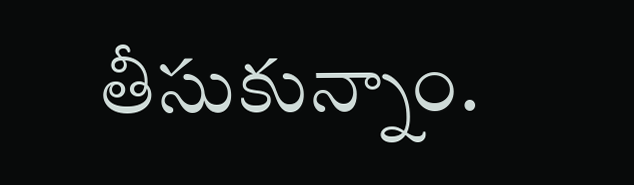తీసుకున్నాం.